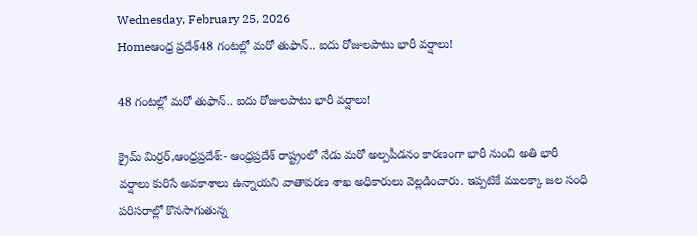Wednesday, February 25, 2026
Homeఆంధ్ర ప్రదేశ్48 గంటల్లో మరో తుఫాన్.. ఐదు రోజులపాటు భారీ వర్షాలు!

48 గంటల్లో మరో తుఫాన్.. ఐదు రోజులపాటు భారీ వర్షాలు!

క్రైమ్ మిర్రర్,ఆంధ్రప్రదేశ్:- ఆంధ్రప్రదేశ్ రాష్ట్రంలో నేడు మరో అల్పపీడనం కారణంగా భారీ నుంచి అతి భారీ వర్షాలు కురిసే అవకాశాలు ఉన్నాయని వాతావరణ శాఖ అధికారులు వెల్లడించారు. ఇప్పటికే ములక్కా జల సంధి పరిసరాల్లో కొనసాగుతున్న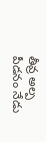తీవ్ర అల్ప పీడనం నేడు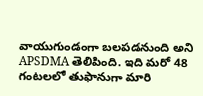వాయుగుండంగా బలపడనుంది అని APSDMA తెలిపింది. ఇది మరో 48 గంటలలో తుఫానుగా మారి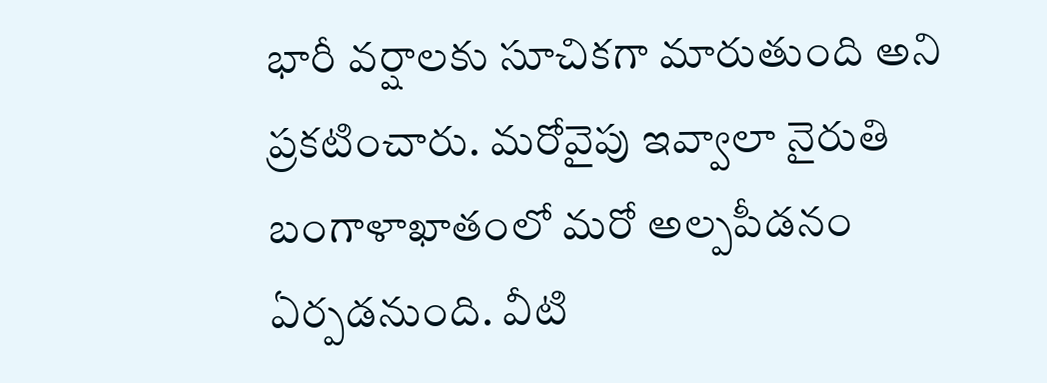భారీ వర్షాలకు సూచికగా మారుతుంది అని ప్రకటించారు. మరోవైపు ఇవ్వాలా నైరుతి బంగాళాఖాతంలో మరో అల్పపీడనం ఏర్పడనుంది. వీటి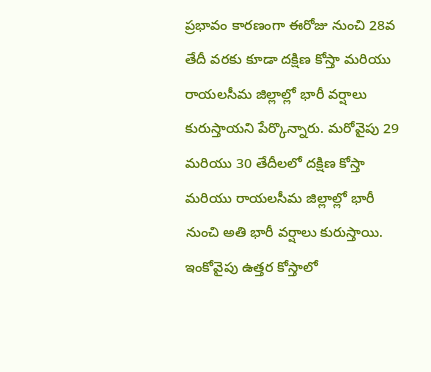ప్రభావం కారణంగా ఈరోజు నుంచి 28వ తేదీ వరకు కూడా దక్షిణ కోస్తా మరియు రాయలసీమ జిల్లాల్లో భారీ వర్షాలు కురుస్తాయని పేర్కొన్నారు. మరోవైపు 29 మరియు 30 తేదీలలో దక్షిణ కోస్తా మరియు రాయలసీమ జిల్లాల్లో భారీ నుంచి అతి భారీ వర్షాలు కురుస్తాయి. ఇంకోవైపు ఉత్తర కోస్తాలో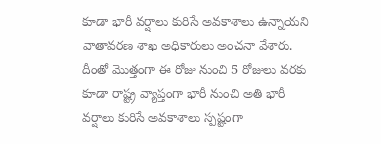కూడా భారీ వర్షాలు కురిసే అవకాశాలు ఉన్నాయని వాతావరణ శాఖ అధికారులు అంచనా వేశారు. దీంతో మొత్తంగా ఈ రోజు నుంచి 5 రోజులు వరకు కూడా రాష్ట్ర వ్యాప్తంగా భారీ నుంచి అతి భారీ వర్షాలు కురిసే అవకాశాలు స్పష్టంగా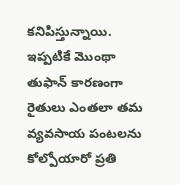కనిపిస్తున్నాయి. ఇప్పటికే మొంథా తుఫాన్ కారణంగా రైతులు ఎంతలా తమ వ్యవసాయ పంటలను కోల్పోయారో ప్రతి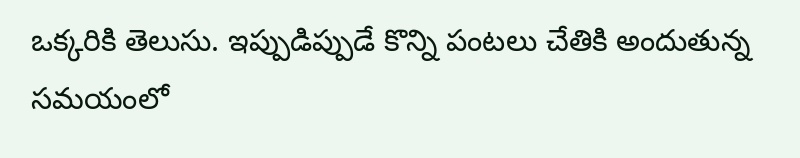ఒక్కరికి తెలుసు. ఇప్పుడిప్పుడే కొన్ని పంటలు చేతికి అందుతున్న సమయంలో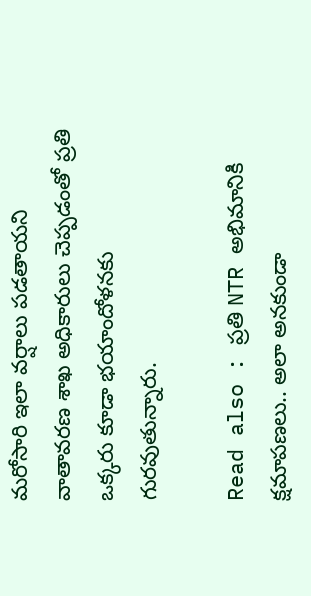మరోసారి ఇలా వర్షాలు పడతాయని వాతావరణ శాఖ అధికారులు చెప్పడంతో ప్రతి ఒక్కరు కూడా భయాందోళనకు గురవుతున్నారు.

Read also : ప్రతి NTR అభిమానికి క్షమాపణలు.. అలా అనకుండా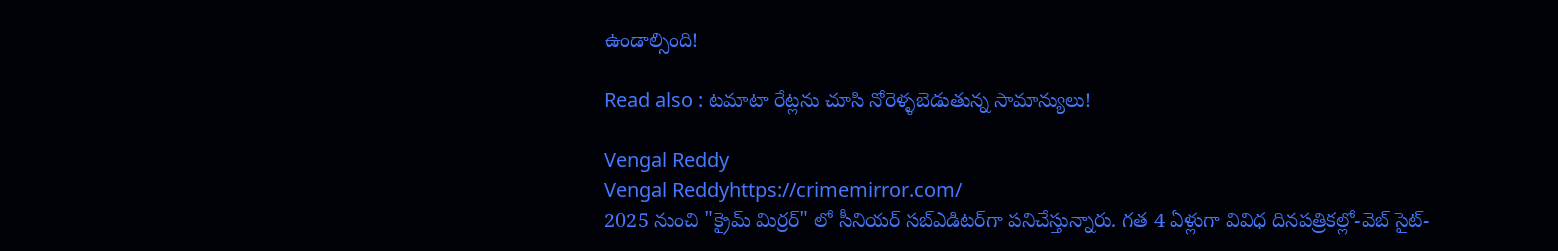ఉండాల్సింది!

Read also : టమాటా రేట్లను చూసి నోరెళ్ళబెడుతున్న సామాన్యులు!

Vengal Reddy
Vengal Reddyhttps://crimemirror.com/
2025 నుంచి "క్రైమ్ మిర్రర్" లో సీనియర్ సబ్‌ఎడిటర్‌గా పనిచేస్తున్నారు. గత 4 ఏళ్లుగా వివిధ దినపత్రికల్లో-వెబ్ సైట్-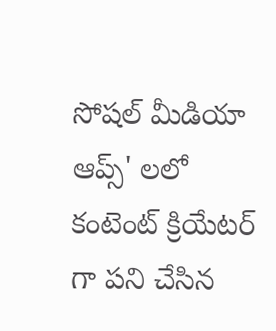సోషల్ మీడియా ఆప్స్' లలో కంటెంట్ క్రియేటర్ గా పని చేసిన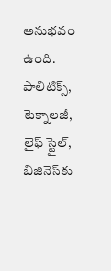అనుభవం ఉంది. పాలిటిక్స్‌, టెక్నాలజీ, లైఫ్‌ స్టైల్‌, బిజినెస్‌కు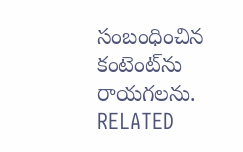సంబంధించిన కంటెంట్‌ను రాయగలను.
RELATED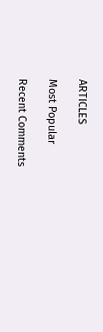ARTICLES

Most Popular

Recent Comments